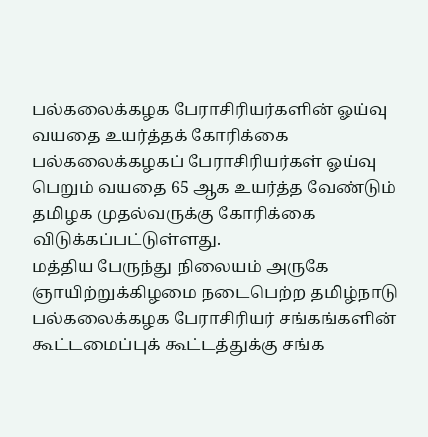பல்கலைக்கழக பேராசிரியர்களின் ஓய்வு வயதை உயர்த்தக் கோரிக்கை
பல்கலைக்கழகப் பேராசிரியர்கள் ஓய்வு பெறும் வயதை 65 ஆக உயர்த்த வேண்டும் தமிழக முதல்வருக்கு கோரிக்கை விடுக்கப்பட்டுள்ளது.
மத்திய பேருந்து நிலையம் அருகே ஞாயிற்றுக்கிழமை நடைபெற்ற தமிழ்நாடு பல்கலைக்கழக பேராசிரியர் சங்கங்களின் கூட்டமைப்புக் கூட்டத்துக்கு சங்க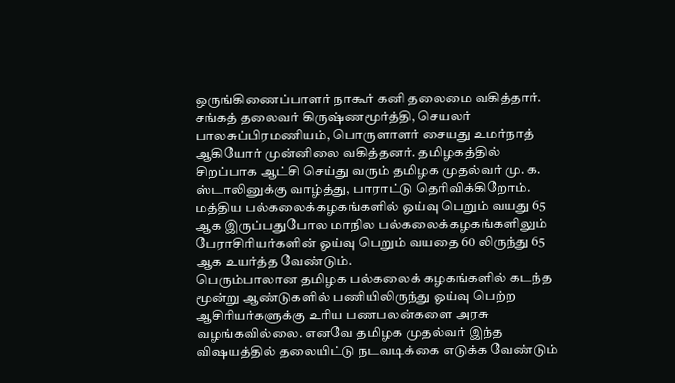ஒருங்கிணைப்பாளர் நாகூர் கனி தலைமை வகித்தார். சங்கத் தலைவர் கிருஷ்ணமூர்த்தி, செயலர் பாலசுப்பிரமணியம், பொருளாளர் சையது உமர்நாத் ஆகியோர் முன்னிலை வகித்தனர். தமிழகத்தில் சிறப்பாக ஆட்சி செய்து வரும் தமிழக முதல்வர் மு. க. ஸ்டாலினுக்கு வாழ்த்து, பாராட்டு தெரிவிக்கிறோம். மத்திய பல்கலைக்கழகங்களில் ஓய்வு பெறும் வயது 65 ஆக இருப்பதுபோல மாநில பல்கலைக்கழகங்களிலும் பேராசிரியர்களின் ஓய்வு பெறும் வயதை 60 லிருந்து 65 ஆக உயர்த்த வேண்டும்.
பெரும்பாலான தமிழக பல்கலைக் கழகங்களில் கடந்த மூன்று ஆண்டுகளில் பணியிலிருந்து ஓய்வு பெற்ற ஆசிரியர்களுக்கு உரிய பணபலன்களை அரசு வழங்கவில்லை. எனவே தமிழக முதல்வர் இந்த விஷயத்தில் தலையிட்டு நடவடிக்கை எடுக்க வேண்டும்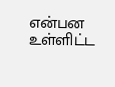என்பன உள்ளிட்ட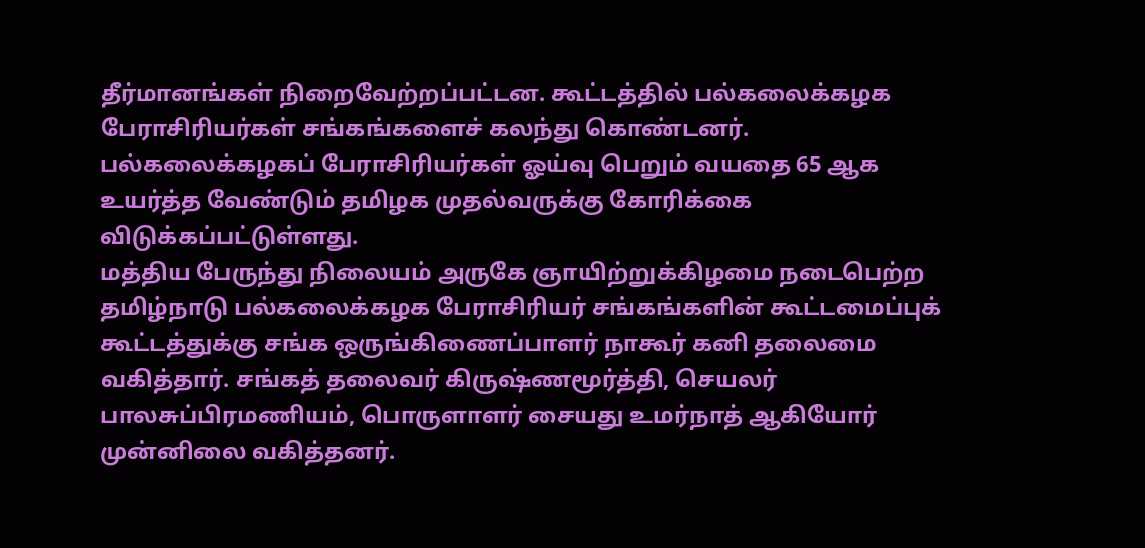தீர்மானங்கள் நிறைவேற்றப்பட்டன. கூட்டத்தில் பல்கலைக்கழக பேராசிரியர்கள் சங்கங்களைச் கலந்து கொண்டனர்.
பல்கலைக்கழகப் பேராசிரியர்கள் ஓய்வு பெறும் வயதை 65 ஆக உயர்த்த வேண்டும் தமிழக முதல்வருக்கு கோரிக்கை விடுக்கப்பட்டுள்ளது.
மத்திய பேருந்து நிலையம் அருகே ஞாயிற்றுக்கிழமை நடைபெற்ற தமிழ்நாடு பல்கலைக்கழக பேராசிரியர் சங்கங்களின் கூட்டமைப்புக் கூட்டத்துக்கு சங்க ஒருங்கிணைப்பாளர் நாகூர் கனி தலைமை வகித்தார். சங்கத் தலைவர் கிருஷ்ணமூர்த்தி, செயலர் பாலசுப்பிரமணியம், பொருளாளர் சையது உமர்நாத் ஆகியோர் முன்னிலை வகித்தனர்.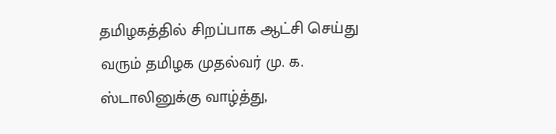தமிழகத்தில் சிறப்பாக ஆட்சி செய்து வரும் தமிழக முதல்வர் மு. க. ஸ்டாலினுக்கு வாழ்த்து,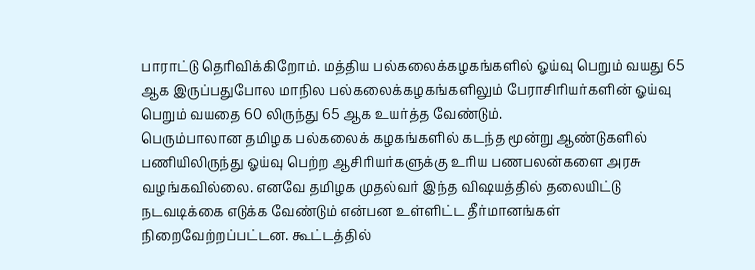பாராட்டு தெரிவிக்கிறோம். மத்திய பல்கலைக்கழகங்களில் ஓய்வு பெறும் வயது 65 ஆக இருப்பதுபோல மாநில பல்கலைக்கழகங்களிலும் பேராசிரியர்களின் ஓய்வு பெறும் வயதை 60 லிருந்து 65 ஆக உயர்த்த வேண்டும்.
பெரும்பாலான தமிழக பல்கலைக் கழகங்களில் கடந்த மூன்று ஆண்டுகளில் பணியிலிருந்து ஓய்வு பெற்ற ஆசிரியர்களுக்கு உரிய பணபலன்களை அரசு வழங்கவில்லை. எனவே தமிழக முதல்வர் இந்த விஷயத்தில் தலையிட்டு நடவடிக்கை எடுக்க வேண்டும் என்பன உள்ளிட்ட தீர்மானங்கள் நிறைவேற்றப்பட்டன. கூட்டத்தில்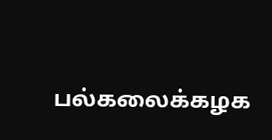பல்கலைக்கழக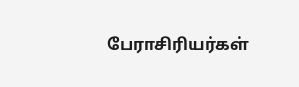பேராசிரியர்கள்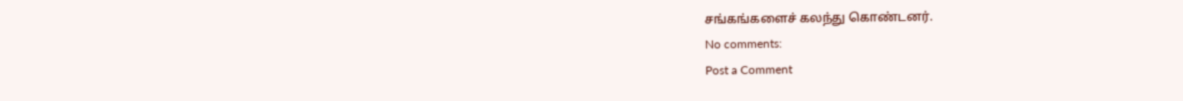சங்கங்களைச் கலந்து கொண்டனர்.
No comments:
Post a Comment